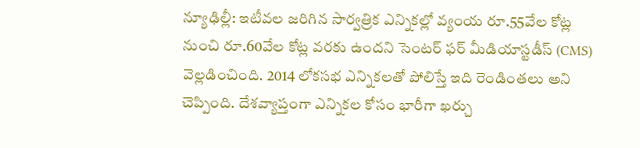న్యూఢిల్లీ: ఇటీవల జరిగిన సార్వత్రిక ఎన్నికల్లో వ్యంయ రూ.55వేల కోట్ల నుంచి రూ.60వేల కోట్ల వరకు ఉందని సెంటర్ ఫర్ మీడియాస్టడీస్ (CMS) వెల్లడించింది. 2014 లోకసభ ఎన్నికలతో పోలిస్తే ఇది రెండింతలు అని చెప్పింది. దేశవ్యాప్తంగా ఎన్నికల కోసం భారీగా ఖర్చు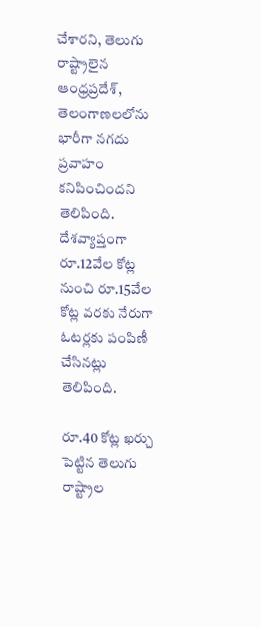చేశారని, తెలుగు రాష్ట్రాలైన ఆంధ్రప్రదేశ్, తెలంగాణలలోను భారీగా నగదు ప్రవాహం కనిపించిందని తెలిపింది. దేశవ్యాప్తంగా రూ.12వేల కోట్ల నుంచి రూ.15వేల కోట్ల వరకు నేరుగా ఓటర్లకు పంపిణీ చేసినట్లు తెలిపింది.

రూ.40 కోట్ల ఖర్చు పెట్టిన తెలుగు రాష్ట్రాల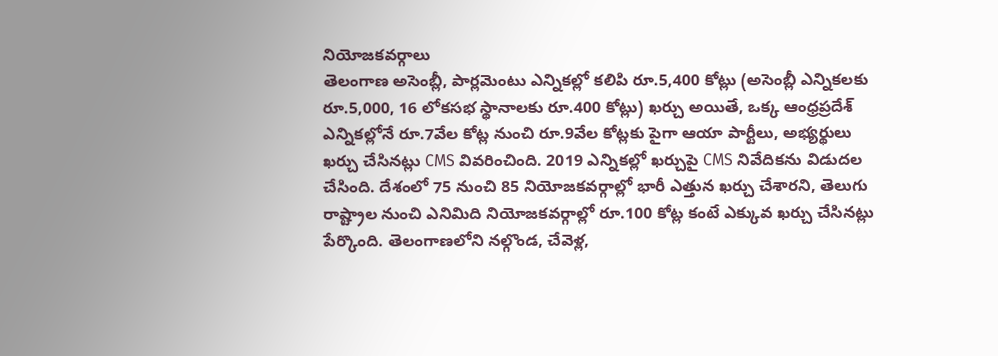నియోజకవర్గాలు
తెలంగాణ అసెంబ్లీ, పార్లమెంటు ఎన్నికల్లో కలిపి రూ.5,400 కోట్లు (అసెంబ్లీ ఎన్నికలకు రూ.5,000, 16 లోకసభ స్థానాలకు రూ.400 కోట్లు) ఖర్చు అయితే, ఒక్క ఆంధ్రప్రదేశ్ ఎన్నికల్లోనే రూ.7వేల కోట్ల నుంచి రూ.9వేల కోట్లకు పైగా ఆయా పార్టీలు, అభ్యర్థులు ఖర్చు చేసినట్లు CMS వివరించింది. 2019 ఎన్నికల్లో ఖర్చుపై CMS నివేదికను విడుదల చేసింది. దేశంలో 75 నుంచి 85 నియోజకవర్గాల్లో భారీ ఎత్తున ఖర్చు చేశారని, తెలుగు రాష్ట్రాల నుంచి ఎనిమిది నియోజకవర్గాల్లో రూ.100 కోట్ల కంటే ఎక్కువ ఖర్చు చేసినట్లు పేర్కొంది. తెలంగాణలోని నల్గొండ, చేవెళ్ల,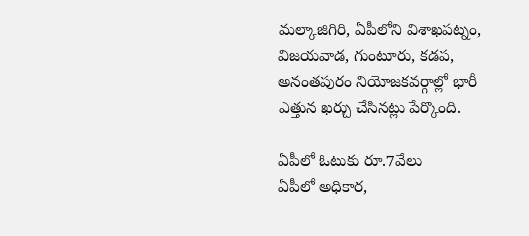మల్కాజిగిరి, ఏపీలోని విశాఖపట్నం, విజయవాడ, గుంటూరు, కడప, అనంతపురం నియోజకవర్గాల్లో భారీ ఎత్తున ఖర్చు చేసినట్లు పేర్కొంది.

ఏపీలో ఓటుకు రూ.7వేలు
ఏపీలో అధికార,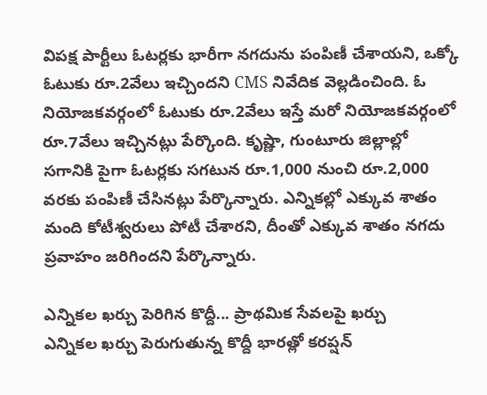విపక్ష పార్టీలు ఓటర్లకు భారీగా నగదును పంపిణీ చేశాయని, ఒక్కో ఓటుకు రూ.2వేలు ఇచ్చిందని CMS నివేదిక వెల్లడించింది. ఓ నియోజకవర్గంలో ఓటుకు రూ.2వేలు ఇస్తే మరో నియోజకవర్గంలో రూ.7వేలు ఇచ్చినట్లు పేర్కొంది. కృష్ణా, గుంటూరు జిల్లాల్లో సగానికి పైగా ఓటర్లకు సగటున రూ.1,000 నుంచి రూ.2,000 వరకు పంపిణీ చేసినట్లు పేర్కొన్నారు. ఎన్నికల్లో ఎక్కువ శాతం మంది కోటీశ్వరులు పోటీ చేశారని, దీంతో ఎక్కువ శాతం నగదు ప్రవాహం జరిగిందని పేర్కొన్నారు.

ఎన్నికల ఖర్చు పెరిగిన కొద్దీ... ప్రాథమిక సేవలపై ఖర్చు
ఎన్నికల ఖర్చు పెరుగుతున్న కొద్దీ భారత్లో కరప్షన్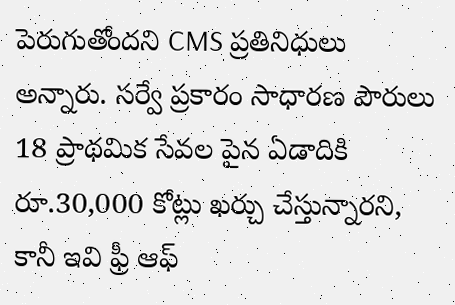పెరుగుతోందని CMS ప్రతినిధులు అన్నారు. సర్వే ప్రకారం సాధారణ పౌరులు 18 ప్రాథమిక సేవల పైన ఏడాదికి రూ.30,000 కోట్లు ఖర్చు చేస్తున్నారని, కానీ ఇవి ఫ్రీ ఆఫ్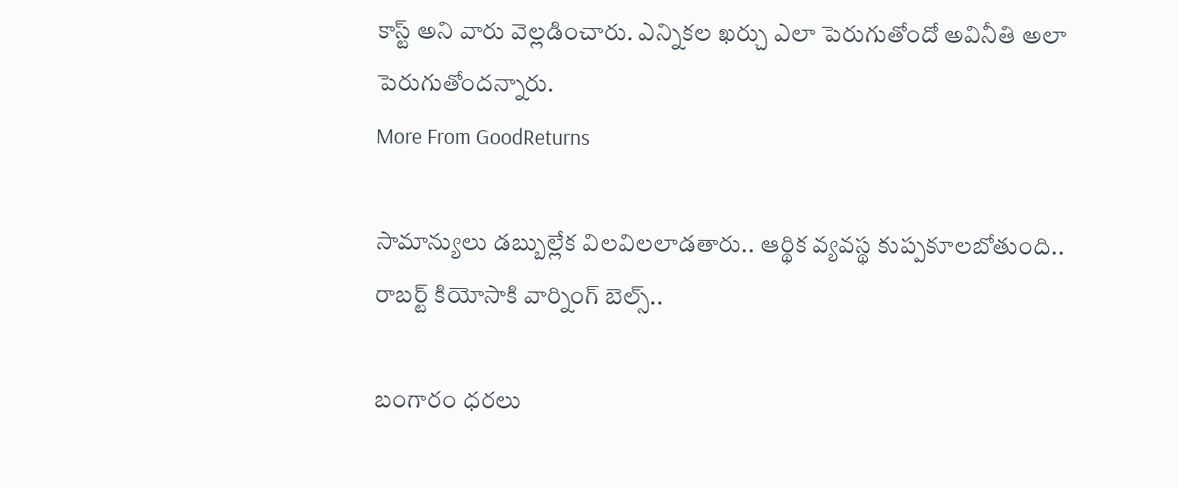కాస్ట్ అని వారు వెల్లడించారు. ఎన్నికల ఖర్చు ఎలా పెరుగుతోందో అవినీతి అలా పెరుగుతోందన్నారు.
More From GoodReturns

సామాన్యులు డబ్బుల్లేక విలవిలలాడతారు.. ఆర్థిక వ్యవస్థ కుప్పకూలబోతుంది.. రాబర్ట్ కియోసాకి వార్నింగ్ బెల్స్..

బంగారం ధరలు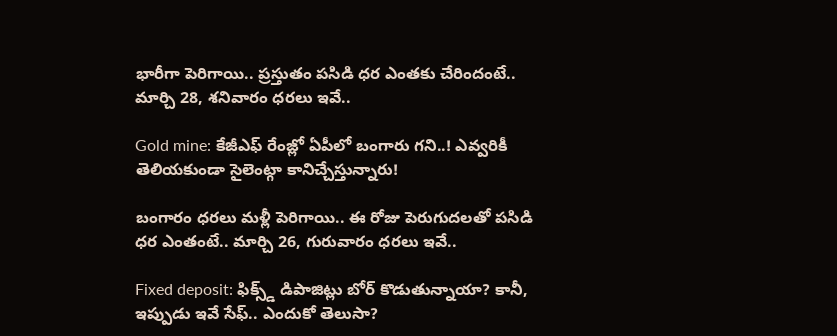భారీగా పెరిగాయి.. ప్రస్తుతం పసిడి ధర ఎంతకు చేరిందంటే.. మార్చి 28, శనివారం ధరలు ఇవే..

Gold mine: కేజీఎఫ్ రేంజ్లో ఏపీలో బంగారు గని..! ఎవ్వరికీ తెలియకుండా సైలెంట్గా కానిచ్చేస్తున్నారు!

బంగారం ధరలు మళ్లీ పెరిగాయి.. ఈ రోజు పెరుగుదలతో పసిడి ధర ఎంతంటే.. మార్చి 26, గురువారం ధరలు ఇవే..

Fixed deposit: ఫిక్స్డ్ డిపాజిట్లు బోర్ కొడుతున్నాయా? కానీ, ఇప్పుడు ఇవే సేఫ్.. ఎందుకో తెలుసా?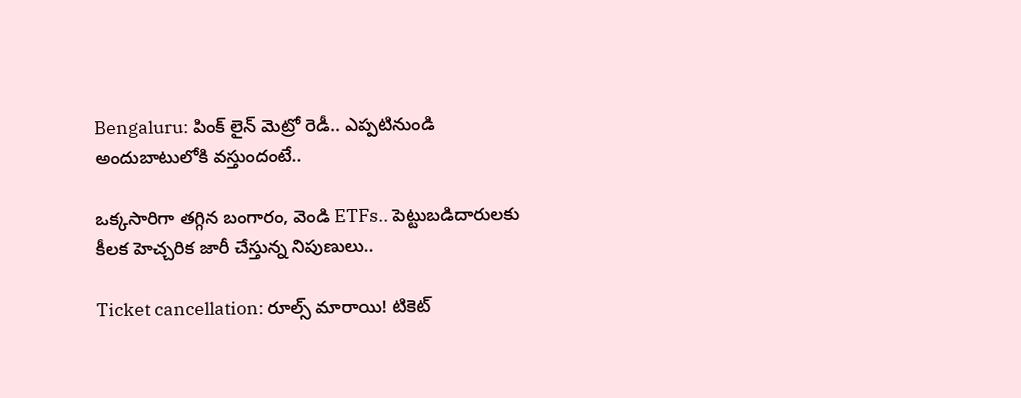Bengaluru: పింక్ లైన్ మెట్రో రెడీ.. ఎప్పటినుండి అందుబాటులోకి వస్తుందంటే..

ఒక్కసారిగా తగ్గిన బంగారం, వెండి ETFs.. పెట్టుబడిదారులకు కీలక హెచ్చరిక జారీ చేస్తున్న నిపుణులు..

Ticket cancellation: రూల్స్ మారాయి! టికెట్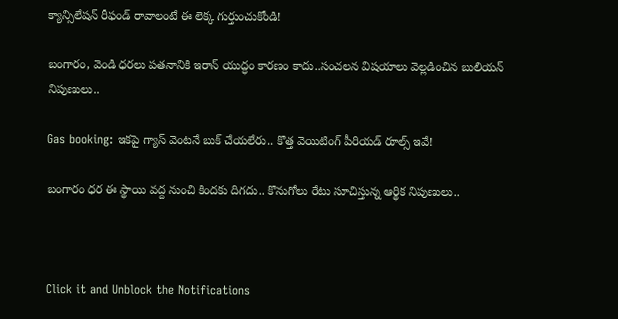క్యాన్సిలేషన్ రీఫండ్ రావాలంటే ఈ లెక్క గుర్తుంచుకోండి!

బంగారం, వెండి ధరలు పతనానికి ఇరాన్ యుద్ధం కారణం కాదు..సంచలన విషయాలు వెల్లడించిన బులియన్ నిపుణులు..

Gas booking: ఇకపై గ్యాస్ వెంటనే బుక్ చేయలేరు.. కొత్త వెయిటింగ్ పీరియడ్ రూల్స్ ఇవే!

బంగారం ధర ఈ స్థాయి వద్ద నుంచి కిందకు దిగదు.. కొనుగోలు రేటు సూచిస్తున్న ఆర్థిక నిపుణులు..



Click it and Unblock the Notifications